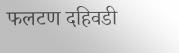फलटण दहिवडी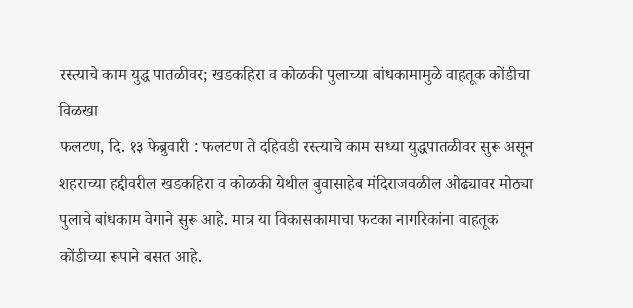रस्त्याचे काम युद्ध पातळीवर; खडकहिरा व कोळकी पुलाच्या बांधकामामुळे वाहतूक कोंडीचा विळखा
फलटण, दि. १३ फेब्रुवारी : फलटण ते दहिवडी रस्त्याचे काम सध्या युद्धपातळीवर सुरू असून शहराच्या हद्दीवरील खडकहिरा व कोळकी येथील बुवासाहेब मंदिराजवळील ओढ्यावर मोठ्या पुलाचे बांधकाम वेगाने सुरू आहे. मात्र या विकासकामाचा फटका नागरिकांना वाहतूक कोंडीच्या रूपाने बसत आहे.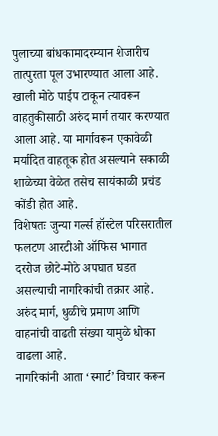पुलाच्या बांधकामादरम्यान शेजारीच तात्पुरता पूल उभारण्यात आला आहे. खाली मोठे पाईप टाकून त्यावरून वाहतुकीसाठी अरुंद मार्ग तयार करण्यात आला आहे. या मार्गावरून एकावेळी मर्यादित वाहतूक होत असल्याने सकाळी शाळेच्या वेळेत तसेच सायंकाळी प्रचंड कोंडी होत आहे.
विशेषतः जुन्या गर्ल्स हॉस्टेल परिसरातील फलटण आरटीओ ऑफिस भागात दररोज छोटे-मोठे अपघात घडत असल्याची नागरिकांची तक्रार आहे. अरुंद मार्ग, धुळीचे प्रमाण आणि वाहनांची वाढती संख्या यामुळे धोका वाढला आहे.
नागरिकांनी आता ‘स्मार्ट’ विचार करून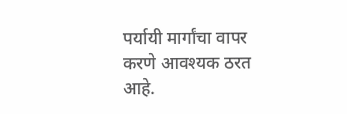पर्यायी मार्गांचा वापर करणे आवश्यक ठरत आहे.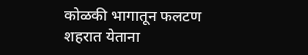कोळकी भागातून फलटण शहरात येताना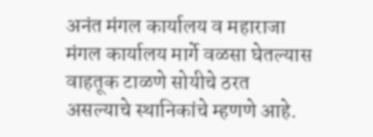अनंत मंगल कार्यालय व महाराजा मंगल कार्यालय मार्गे वळसा घेतल्यास वाहतूक टाळणे सोयीचे ठरत असल्याचे स्थानिकांचे म्हणणे आहे.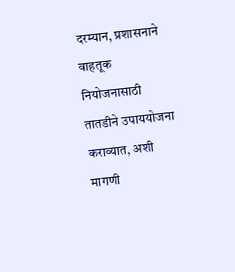दरम्यान, प्रशासनाने वाहतूक नियोजनासाठी तातडीने उपाययोजना कराव्यात, अशी मागणी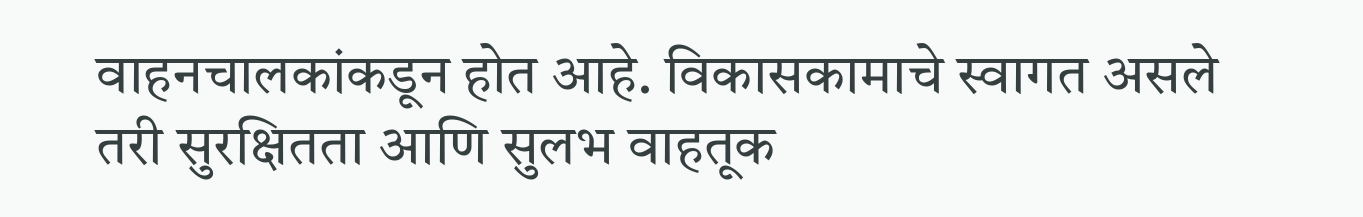वाहनचालकांकडून होत आहे. विकासकामाचे स्वागत असले तरी सुरक्षितता आणि सुलभ वाहतूक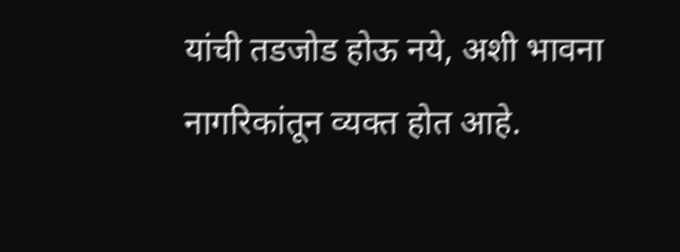यांची तडजोड होऊ नये, अशी भावना नागरिकांतून व्यक्त होत आहे.